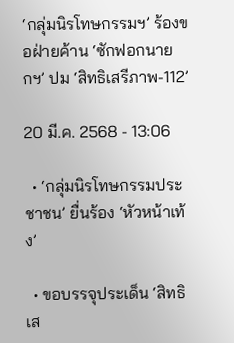‘กลุ่มนิรโทษกรรมฯ’ ร้องขอฝ่ายค้าน ‘ซักฟอกนายกฯ’ ปม ‘สิทธิเสรีภาพ-112’

20 มี.ค. 2568 - 13:06

  • ‘กลุ่มนิรโทษกรรมประชาชน’ ยื่นร้อง ‘หัวหน้าเท้ง’

  • ขอบรรจุประเด็น ‘สิทธิเส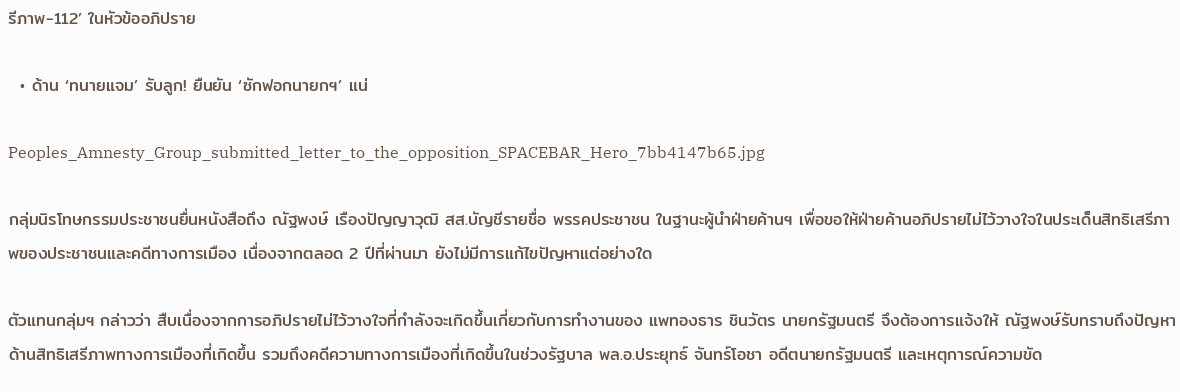รีภาพ-112’ ในหัวข้ออภิปราย

  • ด้าน ‘ทนายแจม’ รับลูก! ยืนยัน ‘ซักฟอกนายกฯ’ แน่

Peoples_Amnesty_Group_submitted_letter_to_the_opposition_SPACEBAR_Hero_7bb4147b65.jpg

กลุ่มนิรโทษกรรมประชาชนยื่นหนังสือถึง ณัฐพงษ์ เรืองปัญญาวุฒิ สส.บัญชีรายชื่อ พรรคประชาชน ในฐานะผู้นำฝ่ายค้านฯ เพื่อขอให้ฝ่ายค้านอภิปรายไม่ไว้วางใจในประเด็นสิทธิเสรีภาพของประชาชนและคดีทางการเมือง เนื่องจากตลอด 2 ปีที่ผ่านมา ยังไม่มีการแก้ไขปัญหาแต่อย่างใด

ตัวแทนกลุ่มฯ กล่าวว่า สืบเนื่องจากการอภิปรายไม่ไว้วางใจที่กำลังจะเกิดขึ้นเกี่ยวกับการทำงานของ แพทองธาร ชินวัตร นายกรัฐมนตรี จึงต้องการแจ้งให้ ณัฐพงษ์รับทราบถึงปัญหาด้านสิทธิเสรีภาพทางการเมืองที่เกิดขึ้น รวมถึงคดีความทางการเมืองที่เกิดขึ้นในช่วงรัฐบาล พล.อ.ประยุทธ์ จันทร์โอชา อดีตนายกรัฐมนตรี และเหตุการณ์ความขัด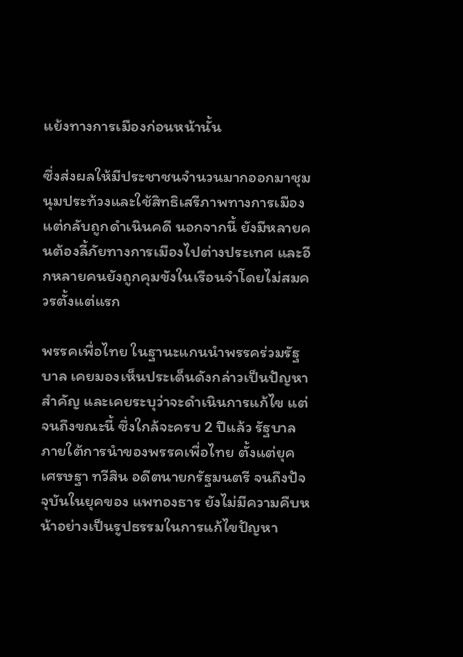แย้งทางการเมืองก่อนหน้านั้น

ซึ่งส่งผลให้มีประชาชนจำนวนมากออกมาชุมนุมประท้วงและใช้สิทธิเสรีภาพทางการเมือง แต่กลับถูกดำเนินคดี นอกจากนี้ ยังมีหลายคนต้องลี้ภัยทางการเมืองไปต่างประเทศ และอีกหลายคนยังถูกคุมขังในเรือนจำโดยไม่สมควรตั้งแต่แรก

พรรคเพื่อไทย ในฐานะแกนนำพรรคร่วมรัฐบาล เคยมองเห็นประเด็นดังกล่าวเป็นปัญหาสำคัญ และเคยระบุว่าจะดำเนินการแก้ไข แต่จนถึงขณะนี้ ซึ่งใกล้จะครบ 2 ปีแล้ว รัฐบาลภายใต้การนำของพรรคเพื่อไทย ตั้งแต่ยุค เศรษฐา ทวีสิน อดีตนายกรัฐมนตรี จนถึงปัจจุบันในยุคของ แพทองธาร ยังไม่มีความคืบหน้าอย่างเป็นรูปธรรมในการแก้ไขปัญหา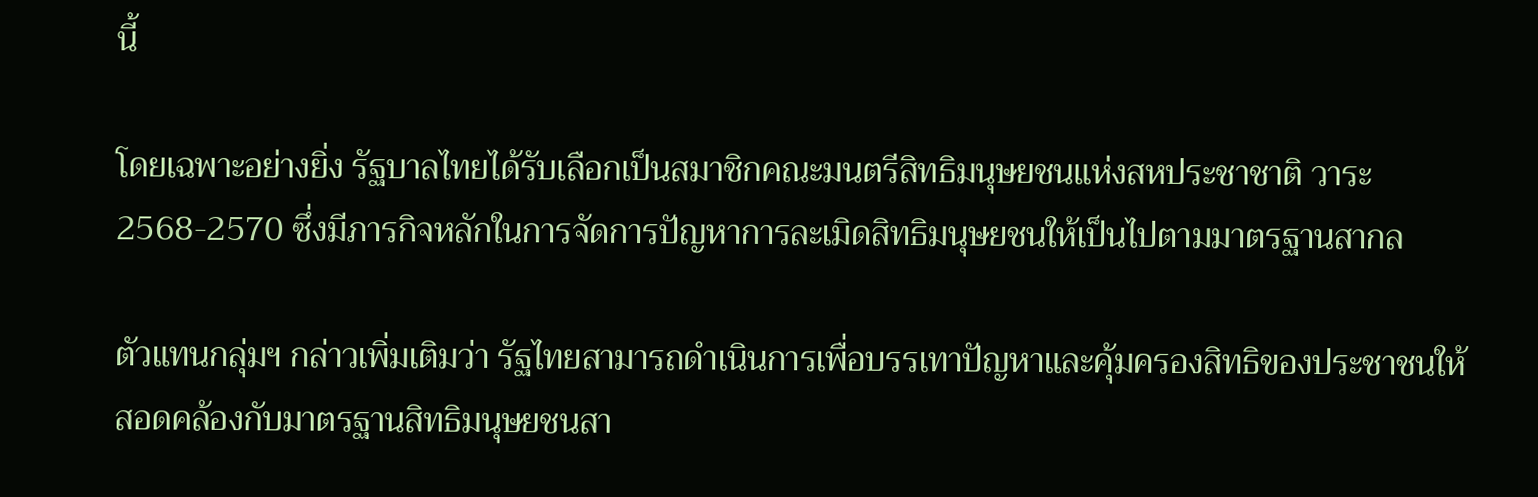นี้

โดยเฉพาะอย่างยิ่ง รัฐบาลไทยได้รับเลือกเป็นสมาชิกคณะมนตรีสิทธิมนุษยชนแห่งสหประชาชาติ วาระ 2568-2570 ซึ่งมีภารกิจหลักในการจัดการปัญหาการละเมิดสิทธิมนุษยชนให้เป็นไปตามมาตรฐานสากล

ตัวแทนกลุ่มฯ กล่าวเพิ่มเติมว่า รัฐไทยสามารถดำเนินการเพื่อบรรเทาปัญหาและคุ้มครองสิทธิของประชาชนให้สอดคล้องกับมาตรฐานสิทธิมนุษยชนสา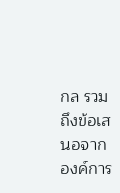กล รวมถึงข้อเสนอจากองค์การ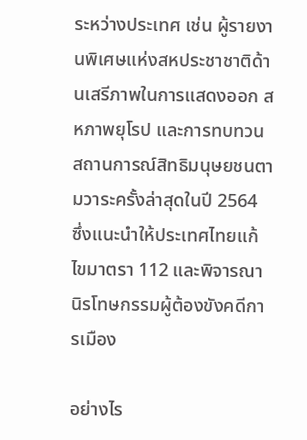ระหว่างประเทศ เช่น ผู้รายงานพิเศษแห่งสหประชาชาติด้านเสรีภาพในการแสดงออก สหภาพยุโรป และการทบทวนสถานการณ์สิทธิมนุษยชนตามวาระครั้งล่าสุดในปี 2564  ซึ่งแนะนำให้ประเทศไทยแก้ไขมาตรา 112 และพิจารณานิรโทษกรรมผู้ต้องขังคดีการเมือง

อย่างไร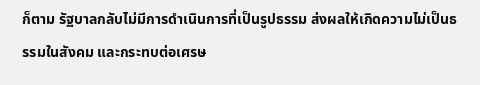ก็ตาม รัฐบาลกลับไม่มีการดำเนินการที่เป็นรูปธรรม ส่งผลให้เกิดความไม่เป็นธรรมในสังคม และกระทบต่อเศรษ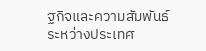ฐกิจและความสัมพันธ์ระหว่างประเทศ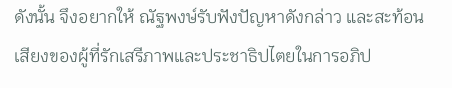ดังนั้น จึงอยากให้ ณัฐพงษ์รับฟังปัญหาดังกล่าว และสะท้อนเสียงของผู้ที่รักเสรีภาพและประชาธิปไตยในการอภิป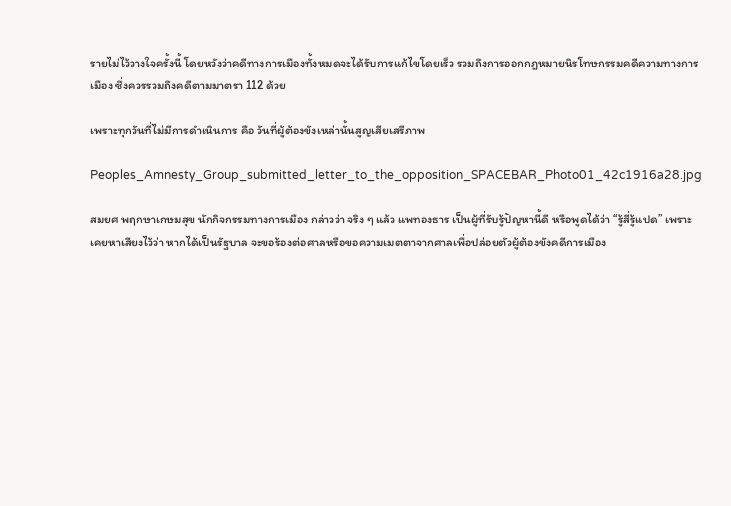รายไม่ไว้วางใจครั้งนี้ โดยหวังว่าคดีทางการเมืองทั้งหมดจะได้รับการแก้ไขโดยเร็ว รวมถึงการออกกฎหมายนิรโทษกรรมคดีความทางการเมือง ซึ่งควรรวมถึงคดีตามมาตรา 112 ด้วย

เพราะทุกวันที่ไม่มีการดำเนินการ คือ วันที่ผู้ต้องขังเหล่านั้นสูญเสียเสรีภาพ

Peoples_Amnesty_Group_submitted_letter_to_the_opposition_SPACEBAR_Photo01_42c1916a28.jpg

สมยศ พฤกษาเกษมสุข นักกิจกรรมทางการเมือง กล่าวว่า จริง ๆ แล้ว แพทองธาร เป็นผู้ที่รับรู้ปัญหานี้ดี หรือพูดได้ว่า “รู้สี่รู้แปด” เพราะเคยหาเสียงไว้ว่า หากได้เป็นรัฐบาล จะขอร้องต่อศาลหรือขอความเมตตาจากศาลเพื่อปล่อยตัวผู้ต้องขังคดีการเมือง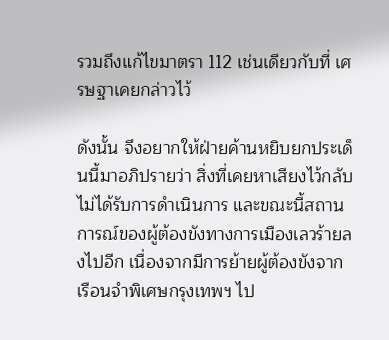รวมถึงแก้ไขมาตรา 112 เช่นเดียวกับที่ เศรษฐาเคยกล่าวไว้

ดังนั้น จึงอยากให้ฝ่ายค้านหยิบยกประเด็นนี้มาอภิปรายว่า สิ่งที่เคยหาเสียงไว้กลับไม่ได้รับการดำเนินการ และขณะนี้สถานการณ์ของผู้ต้องขังทางการเมืองเลวร้ายลงไปอีก เนื่องจากมีการย้ายผู้ต้องขังจากเรือนจำพิเศษกรุงเทพฯ ไป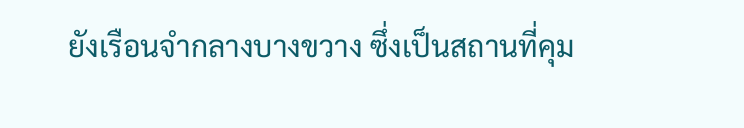ยังเรือนจำกลางบางขวาง ซึ่งเป็นสถานที่คุม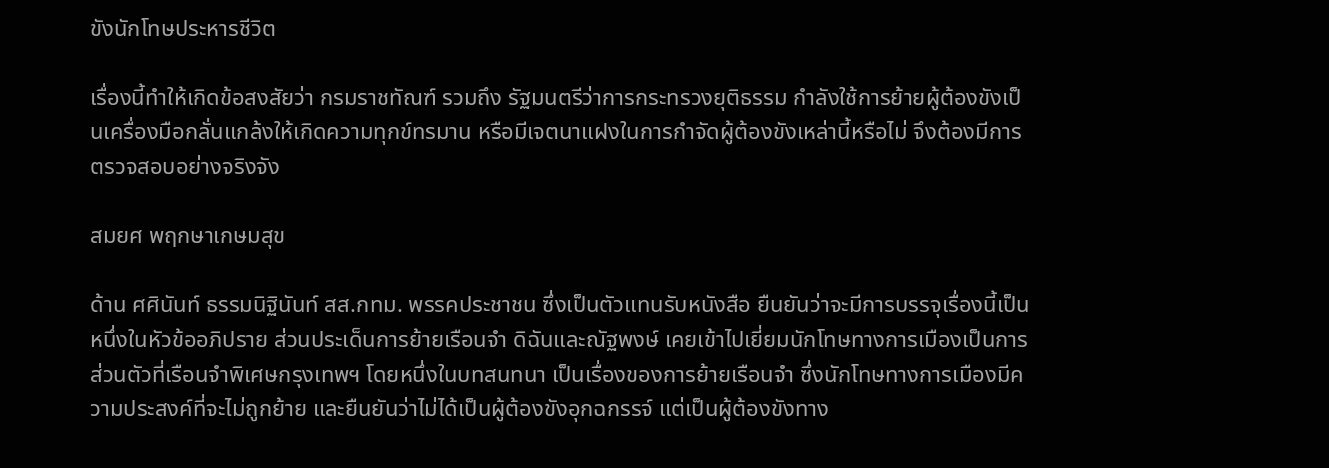ขังนักโทษประหารชีวิต

เรื่องนี้ทำให้เกิดข้อสงสัยว่า กรมราชทัณฑ์ รวมถึง รัฐมนตรีว่าการกระทรวงยุติธรรม กำลังใช้การย้ายผู้ต้องขังเป็นเครื่องมือกลั่นแกล้งให้เกิดความทุกข์ทรมาน หรือมีเจตนาแฝงในการกำจัดผู้ต้องขังเหล่านี้หรือไม่ จึงต้องมีการตรวจสอบอย่างจริงจัง

สมยศ พฤกษาเกษมสุข

ด้าน ศศินันท์ ธรรมนิฐินันท์ สส.กทม. พรรคประชาชน ซึ่งเป็นตัวแทนรับหนังสือ ยืนยันว่าจะมีการบรรจุเรื่องนี้เป็นหนึ่งในหัวข้ออภิปราย ส่วนประเด็นการย้ายเรือนจำ ดิฉันและณัฐพงษ์ เคยเข้าไปเยี่ยมนักโทษทางการเมืองเป็นการส่วนตัวที่เรือนจำพิเศษกรุงเทพฯ โดยหนึ่งในบทสนทนา เป็นเรื่องของการย้ายเรือนจำ ซึ่งนักโทษทางการเมืองมีความประสงค์ที่จะไม่ถูกย้าย และยืนยันว่าไม่ได้เป็นผู้ต้องขังอุกฉกรรจ์ แต่เป็นผู้ต้องขังทาง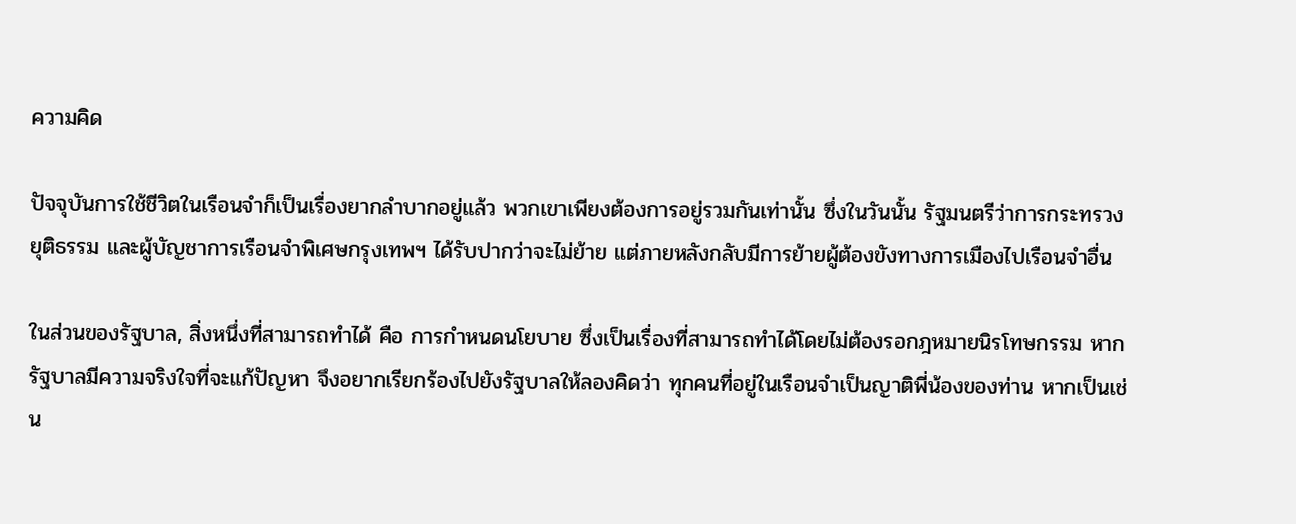ความคิด

ปัจจุบันการใช้ชีวิตในเรือนจำก็เป็นเรื่องยากลำบากอยู่แล้ว พวกเขาเพียงต้องการอยู่รวมกันเท่านั้น ซึ่งในวันนั้น รัฐมนตรีว่าการกระทรวงยุติธรรม และผู้บัญชาการเรือนจำพิเศษกรุงเทพฯ ได้รับปากว่าจะไม่ย้าย แต่ภายหลังกลับมีการย้ายผู้ต้องขังทางการเมืองไปเรือนจำอื่น

ในส่วนของรัฐบาล, สิ่งหนึ่งที่สามารถทำได้ คือ การกำหนดนโยบาย ซึ่งเป็นเรื่องที่สามารถทำได้โดยไม่ต้องรอกฎหมายนิรโทษกรรม หากรัฐบาลมีความจริงใจที่จะแก้ปัญหา จึงอยากเรียกร้องไปยังรัฐบาลให้ลองคิดว่า ทุกคนที่อยู่ในเรือนจำเป็นญาติพี่น้องของท่าน หากเป็นเช่น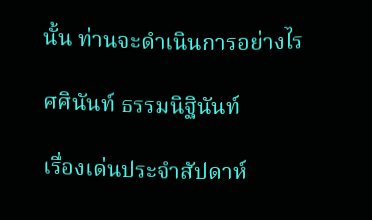นั้น ท่านจะดำเนินการอย่างไร

ศศินันท์ ธรรมนิฐินันท์

เรื่องเด่นประจำสัปดาห์